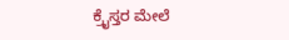ಕ್ರೈಸ್ತರ ಮೇಲೆ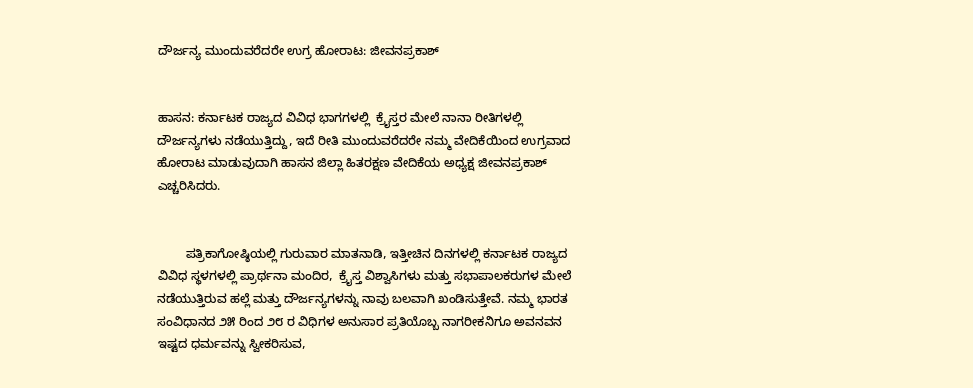ದೌರ್ಜನ್ಯ ಮುಂದುವರೆದರೇ ಉಗ್ರ ಹೋರಾಟ: ಜೀವನಪ್ರಕಾಶ್


ಹಾಸನ: ಕರ್ನಾಟಕ ರಾಜ್ಯದ ವಿವಿಧ ಭಾಗಗಳಲ್ಲಿ  ಕ್ರೈಸ್ತರ ಮೇಲೆ ನಾನಾ ರೀತಿಗಳಲ್ಲಿ ದೌರ್ಜನ್ಯಗಳು ನಡೆಯುತ್ತಿದ್ದು, ಇದೆ ರೀತಿ ಮುಂದುವರೆದರೇ ನಮ್ಮ ವೇದಿಕೆಯಿಂದ ಉಗ್ರವಾದ ಹೋರಾಟ ಮಾಡುವುದಾಗಿ ಹಾಸನ ಜಿಲ್ಲಾ ಹಿತರಕ್ಷಣ ವೇದಿಕೆಯ ಅಧ್ಯಕ್ಷ ಜೀವನಪ್ರಕಾಶ್ ಎಚ್ಚರಿಸಿದರು.


        ಪತ್ರಿಕಾಗೋಷ್ಠಿಯಲ್ಲಿ ಗುರುವಾರ ಮಾತನಾಡಿ, ಇತ್ತೀಚಿನ ದಿನಗಳಲ್ಲಿ ಕರ್ನಾಟಕ ರಾಜ್ಯದ ವಿವಿಧ ಸ್ಥಳಗಳಲ್ಲಿ ಪ್ರಾರ್ಥನಾ ಮಂದಿರ,  ಕ್ರೈಸ್ತ ವಿಶ್ವಾಸಿಗಳು ಮತ್ತು ಸಭಾಪಾಲಕರುಗಳ ಮೇಲೆ ನಡೆಯುತ್ತಿರುವ ಹಲ್ಲೆ ಮತ್ತು ದೌರ್ಜನ್ಯಗಳನ್ನು ನಾವು ಬಲವಾಗಿ ಖಂಡಿಸುತ್ತೇವೆ. ನಮ್ಮ ಭಾರತ ಸಂವಿಧಾನದ ೨೫ ರಿಂದ ೨೮ ರ ವಿಧಿಗಳ ಅನುಸಾರ ಪ್ರತಿಯೊಬ್ಬ ನಾಗರೀಕನಿಗೂ ಅವನವನ ಇಷ್ಟದ ಧರ್ಮವನ್ನು ಸ್ವೀಕರಿಸುವ,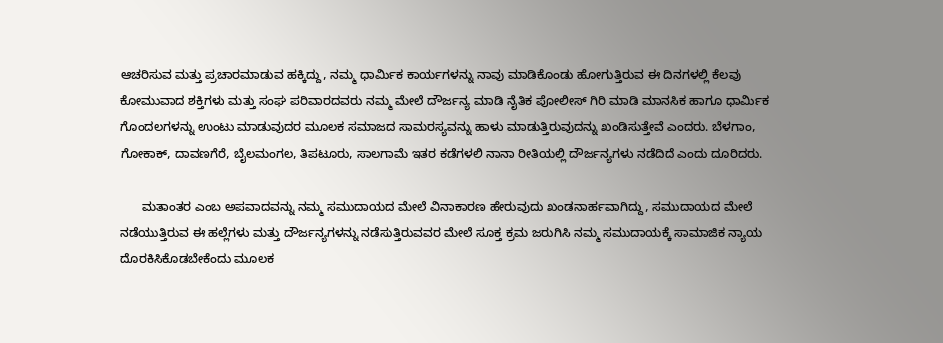ಆಚರಿಸುವ ಮತ್ತು ಪ್ರಚಾರಮಾಡುವ ಹಕ್ಕಿದ್ದು, ನಮ್ಮ ಧಾರ್ಮಿಕ ಕಾರ್ಯಗಳನ್ನು ನಾವು ಮಾಡಿಕೊಂಡು ಹೋಗುತ್ತಿರುವ ಈ ದಿನಗಳಲ್ಲಿ ಕೆಲವು ಕೋಮುವಾದ ಶಕ್ತಿಗಳು ಮತ್ತು ಸಂಘ ಪರಿವಾರದವರು ನಮ್ಮ ಮೇಲೆ ದೌರ್ಜನ್ಯ ಮಾಡಿ ನೈತಿಕ ಪೋಲೀಸ್ ಗಿರಿ ಮಾಡಿ ಮಾನಸಿಕ ಹಾಗೂ ಧಾರ್ಮಿಕ ಗೊಂದಲಗಳನ್ನು ಉಂಟು ಮಾಡುವುದರ ಮೂಲಕ ಸಮಾಜದ ಸಾಮರಸ್ಯವನ್ನು ಹಾಳು ಮಾಡುತ್ತಿರುವುದನ್ನು ಖಂಡಿಸುತ್ತೇವೆ ಎಂದರು. ಬೆಳಗಾಂ, ಗೋಕಾಕ್, ದಾವಣಗೆರೆ, ಬೈಲಮಂಗಲ, ತಿಪಟೂರು, ಸಾಲಗಾಮೆ ಇತರ ಕಡೆಗಳಲಿ ನಾನಾ ರೀತಿಯಲ್ಲಿ ದೌರ್ಜನ್ಯಗಳು ನಡೆದಿದೆ ಎಂದು ದೂರಿದರು.

      ಮತಾಂತರ ಎಂಬ ಅಪವಾದವನ್ನು ನಮ್ಮ ಸಮುದಾಯದ ಮೇಲೆ ವಿನಾಕಾರಣ ಹೇರುವುದು ಖಂಡನಾರ್ಹವಾಗಿದ್ದು, ಸಮುದಾಯದ ಮೇಲೆ ನಡೆಯುತ್ತಿರುವ ಈ ಹಲ್ಲೆಗಳು ಮತ್ತು ದೌರ್ಜನ್ಯಗಳನ್ನು ನಡೆಸುತ್ತಿರುವವರ ಮೇಲೆ ಸೂಕ್ತ ಕ್ರಮ ಜರುಗಿಸಿ ನಮ್ಮ ಸಮುದಾಯಕ್ಕೆ ಸಾಮಾಜಿಕ ನ್ಯಾಯ ದೊರಕಿಸಿಕೊಡಬೇಕೆಂದು ಮೂಲಕ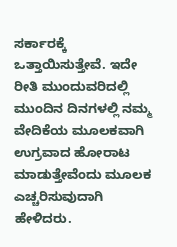ಸರ್ಕಾರಕ್ಕೆ ಒತ್ತಾಯಿಸುತ್ತೇವೆ. ಇದೇ ರೀತಿ ಮುಂದುವರಿದಲ್ಲಿ ಮುಂದಿನ ದಿನಗಳಲ್ಲಿ ನಮ್ಮ ವೇದಿಕೆಯ ಮೂಲಕವಾಗಿ ಉಗ್ರವಾದ ಹೋರಾಟ ಮಾಡುತ್ತೇವೆಂದು ಮೂಲಕ ಎಚ್ಚರಿಸುವುದಾಗಿ ಹೇಳಿದರು.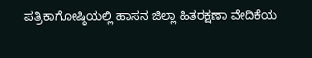ಪತ್ರಿಕಾಗೋಷ್ಠಿಯಲ್ಲಿ ಹಾಸನ ಜಿಲ್ಲಾ ಹಿತರಕ್ಷಣಾ ವೇದಿಕೆಯ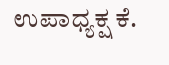ಉಪಾಧ್ಯಕ್ಷ ಕೆ.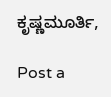ಕೃಷ್ಣಮೂರ್ತಿ,

Post a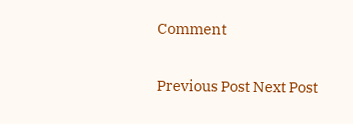Comment

Previous Post Next Post